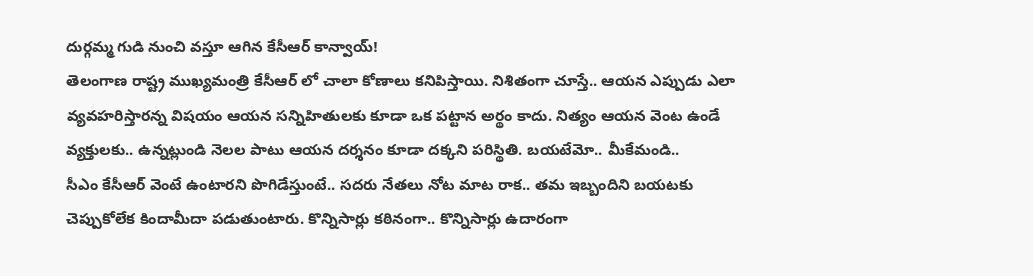దుర్గమ్మ గుడి నుంచి వస్తూ ఆగిన కేసీఆర్ కాన్వాయ్!
తెలంగాణ రాష్ట్ర ముఖ్యమంత్రి కేసీఆర్ లో చాలా కోణాలు కనిపిస్తాయి. నిశితంగా చూస్తే.. ఆయన ఎప్పుడు ఎలా వ్యవహరిస్తారన్న విషయం ఆయన సన్నిహితులకు కూడా ఒక పట్టాన అర్థం కాదు. నిత్యం ఆయన వెంట ఉండే వ్యక్తులకు.. ఉన్నట్లుండి నెలల పాటు ఆయన దర్శనం కూడా దక్కని పరిస్థితి. బయటేమో.. మీకేమండి..
సీఎం కేసీఆర్ వెంటే ఉంటారని పొగిడేస్తుంటే.. సదరు నేతలు నోట మాట రాక.. తమ ఇబ్బందిని బయటకు చెప్పుకోలేక కిందామీదా పడుతుంటారు. కొన్నిసార్లు కఠినంగా.. కొన్నిసార్లు ఉదారంగా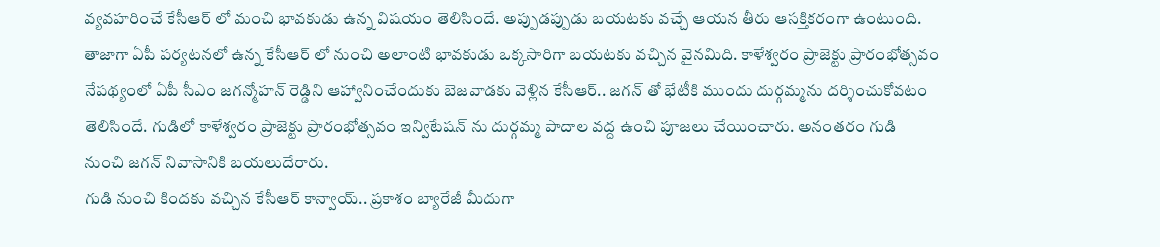వ్యవహరించే కేసీఆర్ లో మంచి భావకుడు ఉన్న విషయం తెలిసిందే. అప్పుడప్పుడు బయటకు వచ్చే ఆయన తీరు ఆసక్తికరంగా ఉంటుంది. తాజాగా ఏపీ పర్యటనలో ఉన్న కేసీఆర్ లో నుంచి అలాంటి భావకుడు ఒక్కసారిగా బయటకు వచ్చిన వైనమిది. కాళేశ్వరం ప్రాజెక్టు ప్రారంభోత్సవం నేపథ్యంలో ఏపీ సీఎం జగన్మోహన్ రెడ్డిని ఆహ్వానించేందుకు బెజవాడకు వెళ్లిన కేసీఆర్.. జగన్ తో భేటీకి ముందు దుర్గమ్మను దర్శించుకోవటం తెలిసిందే. గుడిలో కాళేశ్వరం ప్రాజెక్టు ప్రారంభోత్సవం ఇన్విటేషన్ ను దుర్గమ్మ పాదాల వద్ద ఉంచి పూజలు చేయించారు. అనంతరం గుడి నుంచి జగన్ నివాసానికి బయలుదేరారు.
గుడి నుంచి కిందకు వచ్చిన కేసీఆర్ కాన్వాయ్.. ప్రకాశం బ్యారేజీ మీదుగా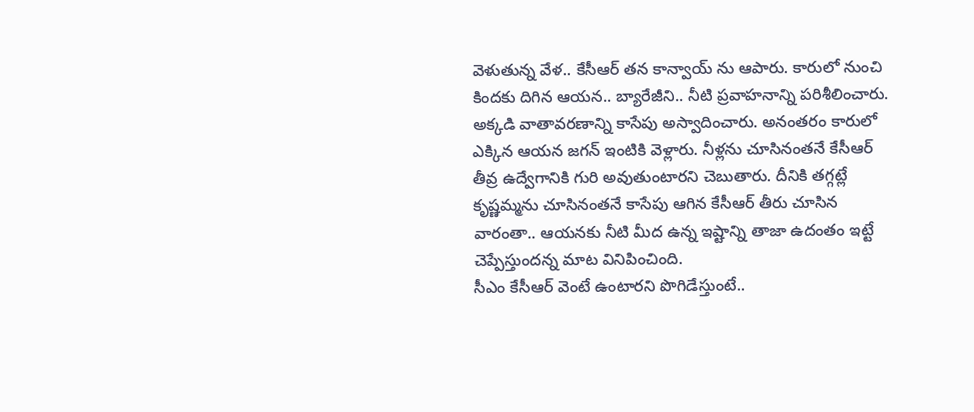వెళుతున్న వేళ.. కేసీఆర్ తన కాన్వాయ్ ను ఆపారు. కారులో నుంచి కిందకు దిగిన ఆయన.. బ్యారేజీని.. నీటి ప్రవాహనాన్ని పరిశీలించారు. అక్కడి వాతావరణాన్ని కాసేపు అస్వాదించారు. అనంతరం కారులో ఎక్కిన ఆయన జగన్ ఇంటికి వెళ్లారు. నీళ్లను చూసినంతనే కేసీఆర్ తీవ్ర ఉద్వేగానికి గురి అవుతుంటారని చెబుతారు. దీనికి తగ్గట్లే కృష్ణమ్మను చూసినంతనే కాసేపు ఆగిన కేసీఆర్ తీరు చూసిన వారంతా.. ఆయనకు నీటి మీద ఉన్న ఇష్టాన్ని తాజా ఉదంతం ఇట్టే చెప్పేస్తుందన్న మాట వినిపించింది.
సీఎం కేసీఆర్ వెంటే ఉంటారని పొగిడేస్తుంటే..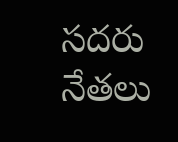సదరు నేతలు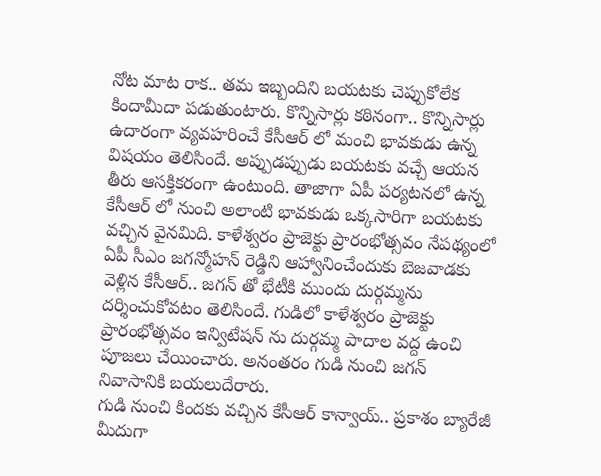నోట మాట రాక.. తమ ఇబ్బందిని బయటకు చెప్పుకోలేక కిందామీదా పడుతుంటారు. కొన్నిసార్లు కఠినంగా.. కొన్నిసార్లు ఉదారంగా వ్యవహరించే కేసీఆర్ లో మంచి భావకుడు ఉన్న విషయం తెలిసిందే. అప్పుడప్పుడు బయటకు వచ్చే ఆయన తీరు ఆసక్తికరంగా ఉంటుంది. తాజాగా ఏపీ పర్యటనలో ఉన్న కేసీఆర్ లో నుంచి అలాంటి భావకుడు ఒక్కసారిగా బయటకు వచ్చిన వైనమిది. కాళేశ్వరం ప్రాజెక్టు ప్రారంభోత్సవం నేపథ్యంలో ఏపీ సీఎం జగన్మోహన్ రెడ్డిని ఆహ్వానించేందుకు బెజవాడకు వెళ్లిన కేసీఆర్.. జగన్ తో భేటీకి ముందు దుర్గమ్మను దర్శించుకోవటం తెలిసిందే. గుడిలో కాళేశ్వరం ప్రాజెక్టు ప్రారంభోత్సవం ఇన్విటేషన్ ను దుర్గమ్మ పాదాల వద్ద ఉంచి పూజలు చేయించారు. అనంతరం గుడి నుంచి జగన్ నివాసానికి బయలుదేరారు.
గుడి నుంచి కిందకు వచ్చిన కేసీఆర్ కాన్వాయ్.. ప్రకాశం బ్యారేజీ మీదుగా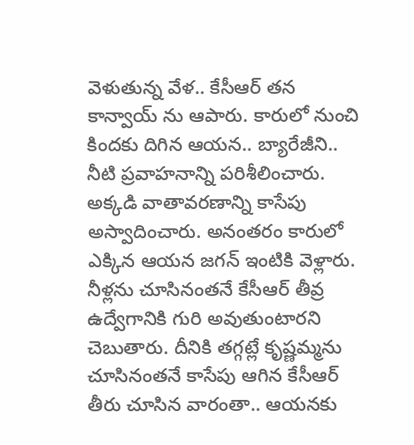వెళుతున్న వేళ.. కేసీఆర్ తన కాన్వాయ్ ను ఆపారు. కారులో నుంచి కిందకు దిగిన ఆయన.. బ్యారేజీని.. నీటి ప్రవాహనాన్ని పరిశీలించారు. అక్కడి వాతావరణాన్ని కాసేపు అస్వాదించారు. అనంతరం కారులో ఎక్కిన ఆయన జగన్ ఇంటికి వెళ్లారు. నీళ్లను చూసినంతనే కేసీఆర్ తీవ్ర ఉద్వేగానికి గురి అవుతుంటారని చెబుతారు. దీనికి తగ్గట్లే కృష్ణమ్మను చూసినంతనే కాసేపు ఆగిన కేసీఆర్ తీరు చూసిన వారంతా.. ఆయనకు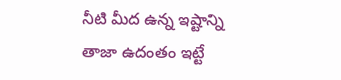నీటి మీద ఉన్న ఇష్టాన్ని తాజా ఉదంతం ఇట్టే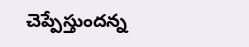చెప్పేస్తుందన్న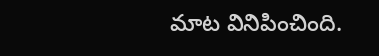మాట వినిపించింది.